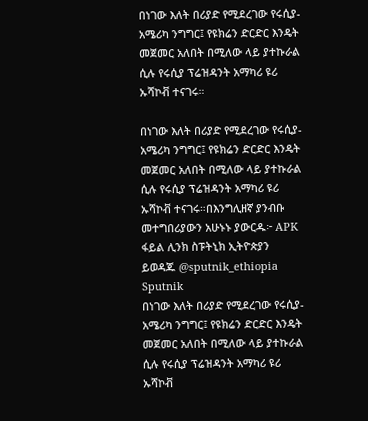በነገው እለት በሪያድ የሚደረገው የሩሲያ- አሜሪካ ንግግር፤ የዩክሬን ድርድር እንዴት መጀመር አለበት በሚለው ላይ ያተኩራል ሲሉ የሩሲያ ፕሬዝዳንት አማካሪ ዩሪ ኡሻኮቭ ተናገሩ።

በነገው እለት በሪያድ የሚደረገው የሩሲያ- አሜሪካ ንግግር፤ የዩክሬን ድርድር እንዴት መጀመር አለበት በሚለው ላይ ያተኩራል ሲሉ የሩሲያ ፕሬዝዳንት አማካሪ ዩሪ ኡሻኮቭ ተናገሩ።በእንግሊዘኛ ያንብቡ መተግበሪያውን አሁኑኑ ያውርዱ፦ APK ፋይል ሊንክ ስፑትኒክ ኢትዮጵያን ይወዳጁ @sputnik_ethiopia
Sputnik
በነገው እለት በሪያድ የሚደረገው የሩሲያ- አሜሪካ ንግግር፤ የዩክሬን ድርድር እንዴት መጀመር አለበት በሚለው ላይ ያተኩራል ሲሉ የሩሲያ ፕሬዝዳንት አማካሪ ዩሪ ኡሻኮቭ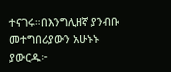ተናገሩ።በእንግሊዘኛ ያንብቡ መተግበሪያውን አሁኑኑ ያውርዱ፦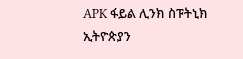APK ፋይል ሊንክ ስፑትኒክ ኢትዮጵያን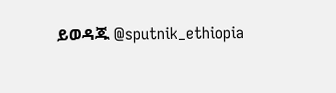ይወዳጁ @sputnik_ethiopia